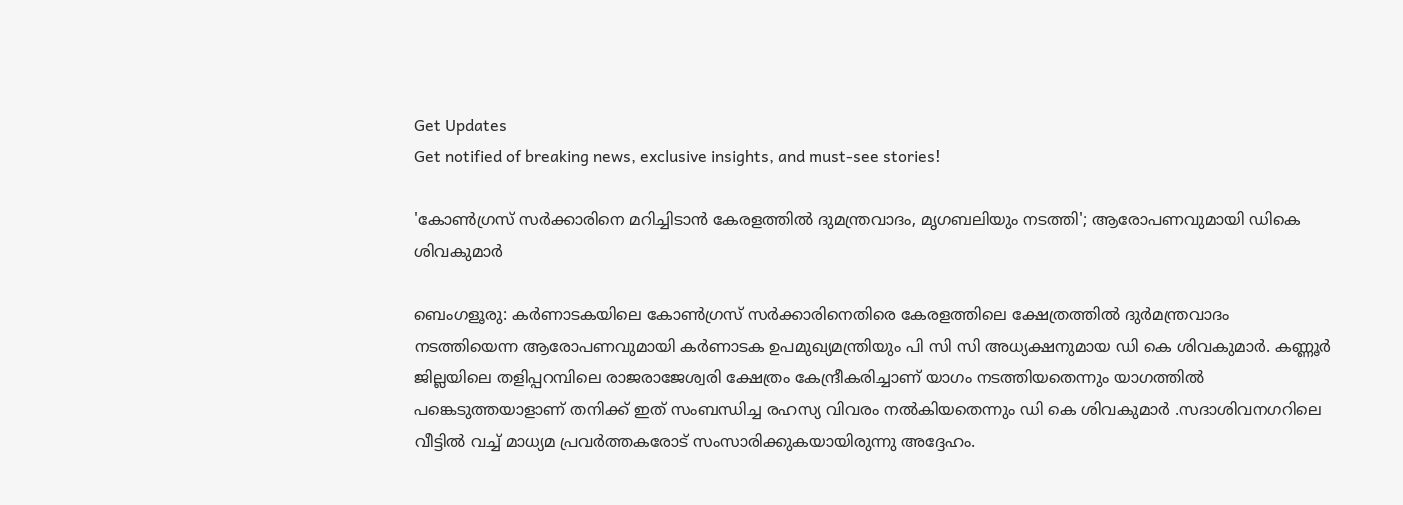Get Updates
Get notified of breaking news, exclusive insights, and must-see stories!

'കോൺഗ്രസ് സർക്കാരിനെ മറിച്ചിടാൻ കേരളത്തിൽ ദുമന്ത്രവാദം, മൃഗബലിയും നടത്തി'; ആരോപണവുമായി ഡികെ ശിവകുമാർ

ബെംഗളൂരു: കർണാടകയിലെ കോൺഗ്രസ് സർക്കാരിനെതിരെ കേരളത്തിലെ ക്ഷേത്രത്തിൽ ദുർമന്ത്രവാദം നടത്തിയെന്ന ആരോപണവുമായി കർണാടക ഉപമുഖ്യമന്ത്രിയും പി സി സി അധ്യക്ഷനുമായ ഡി കെ ശിവകുമാർ. കണ്ണൂർ ജില്ലയിലെ തളിപ്പറമ്പിലെ രാജരാജേശ്വരി ക്ഷേത്രം കേന്ദ്രീകരിച്ചാണ് യാഗം നടത്തിയതെന്നും യാഗത്തിൽ പങ്കെടുത്തയാളാണ് തനിക്ക് ഇത് സംബന്ധിച്ച രഹസ്യ വിവരം നൽകിയതെന്നും ഡി കെ ശിവകുമാർ .സദാശിവനഗറിലെ വീട്ടിൽ വച്ച് മാധ്യമ പ്രവർത്തകരോട് സംസാരിക്കുകയായിരുന്നു അദ്ദേഹം.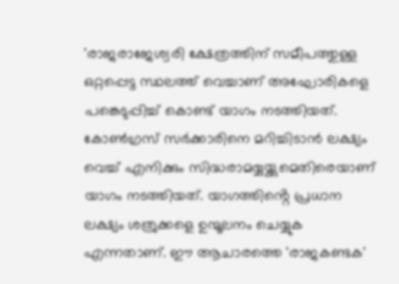'രാജരാജേശ്വരി ക്ഷേത്രത്തിന് സമീപത്തുള്ള ഒറ്റപ്പെട്ട സ്ഥലത്ത് വെച്ചാണ് അഘോരികളെ പങ്കെടുപ്പിച്ച് കൊണ്ട് യാഗം നടത്തിയത്. കോൺഗ്രസ് സർക്കാരിനെ മറിച്ചിടാൻ ലക്ഷ്യം വെച്ച് എനിക്കും സിദ്ധരാമയ്യയ്ക്കുമെതിരെയാണ് യാഗം നടത്തിയത്. യാഗത്തിൻ്റെ പ്രധാന ലക്ഷ്യം ശത്രുക്കളെ ഉന്മൂലനം ചെയ്യുക എന്നതാണ്. ഈ ആചാരത്തെ 'രാജകണ്ടക'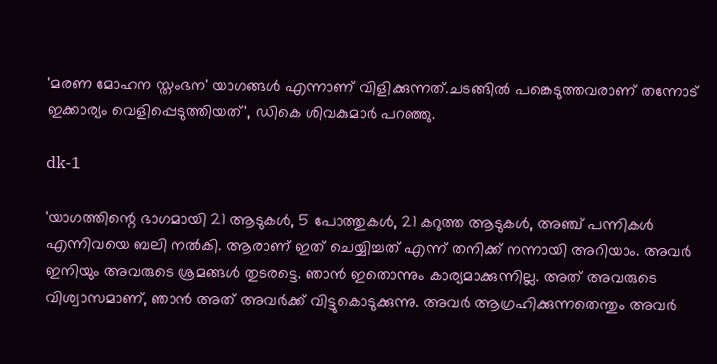'മരണ മോഹന സ്തംഭന' യാഗങ്ങൾ എന്നാണ് വിളിക്കുന്നത്.ചടങ്ങിൽ പങ്കെടുത്തവരാണ് തന്നോട് ഇക്കാര്യം വെളിപ്പെടുത്തിയത്', ഡികെ ശിവകുമാർ പറഞ്ഞു.

dk-1

'യാഗത്തിന്റെ ഭാഗമായി 21 ആടുകൾ, 5 പോത്തുകൾ, 21 കറുത്ത ആടുകൾ, അഞ്ച് പന്നികൾ എന്നിവയെ ബലി നൽകി. ആരാണ് ഇത് ചെയ്യിച്ചത് എന്ന് തനിക്ക് നന്നായി അറിയാം. അവർ ഇനിയും അവരുടെ ശ്രമങ്ങൾ തുടരട്ടെ. ഞാൻ ഇതൊന്നും കാര്യമാക്കുന്നില്ല. അത് അവരുടെ വിശ്വാസമാണ്, ഞാൻ അത് അവർക്ക് വിട്ടുകൊടുക്കുന്നു. അവർ ആഗ്രഹിക്കുന്നതെന്തും അവർ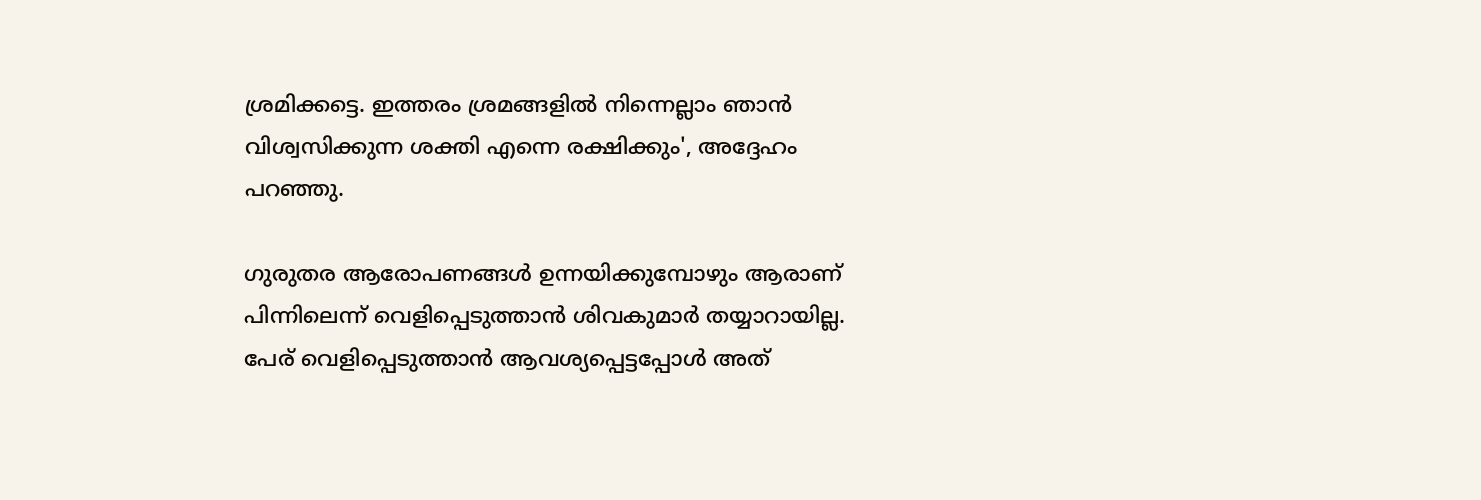ശ്രമിക്കട്ടെ. ഇത്തരം ശ്രമങ്ങളിൽ നിന്നെല്ലാം ഞാൻ വിശ്വസിക്കുന്ന ശക്തി എന്നെ രക്ഷിക്കും', അദ്ദേഹം പറഞ്ഞു.

ഗുരുതര ആരോപണങ്ങൾ ഉന്നയിക്കുമ്പോഴും ആരാണ് പിന്നിലെന്ന് വെളിപ്പെടുത്താൻ ശിവകുമാർ തയ്യാറായില്ല. പേര് വെളിപ്പെടുത്താൻ ആവശ്യപ്പെട്ടപ്പോൾ അത്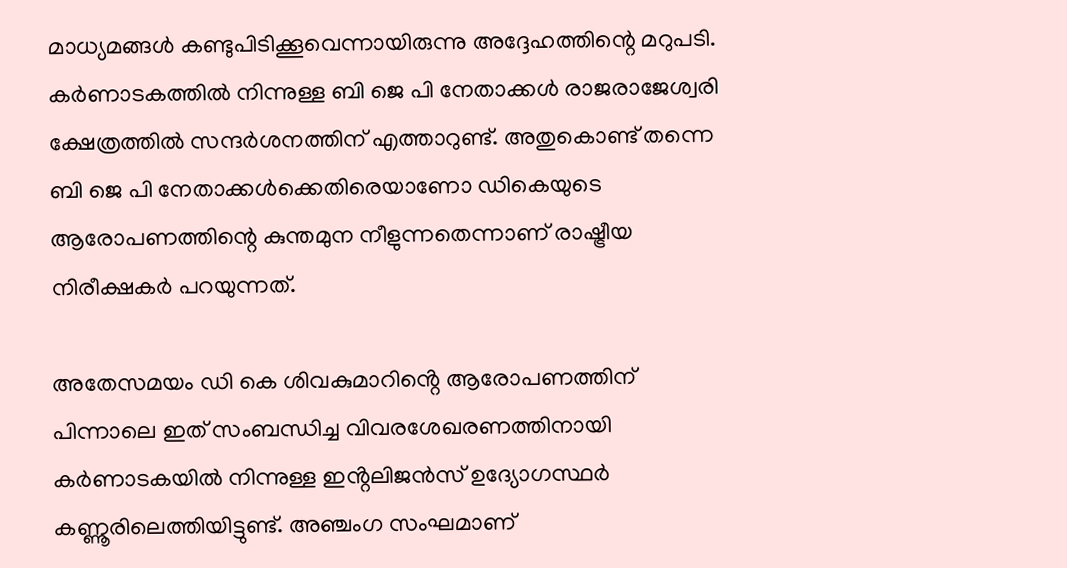മാധ്യമങ്ങൾ കണ്ടുപിടിക്കൂവെന്നായിരുന്നു അദ്ദേഹത്തിന്റെ മറുപടി. കർണാടകത്തിൽ നിന്നുള്ള ബി ജെ പി നേതാക്കൾ രാജരാജേശ്വരി ക്ഷേത്രത്തിൽ സന്ദർശനത്തിന് എത്താറുണ്ട്. അതുകൊണ്ട് തന്നെ ബി ജെ പി നേതാക്കൾക്കെതിരെയാണോ ഡികെയുടെ ആരോപണത്തിന്റെ കുന്തമുന നീളുന്നതെന്നാണ് രാഷ്ട്രീയ നിരീക്ഷകർ പറയുന്നത്.

അതേസമയം ഡി കെ ശിവകുമാറിൻ്റെ ആരോപണത്തിന് പിന്നാലെ ഇത് സംബന്ധിച്ച വിവരശേഖരണത്തിനായി കർണാടകയിൽ നിന്നുള്ള ഇൻ്റലിജൻസ് ഉദ്യോഗസ്ഥർ കണ്ണൂരിലെത്തിയിട്ടുണ്ട്. അഞ്ചംഗ സംഘമാണ്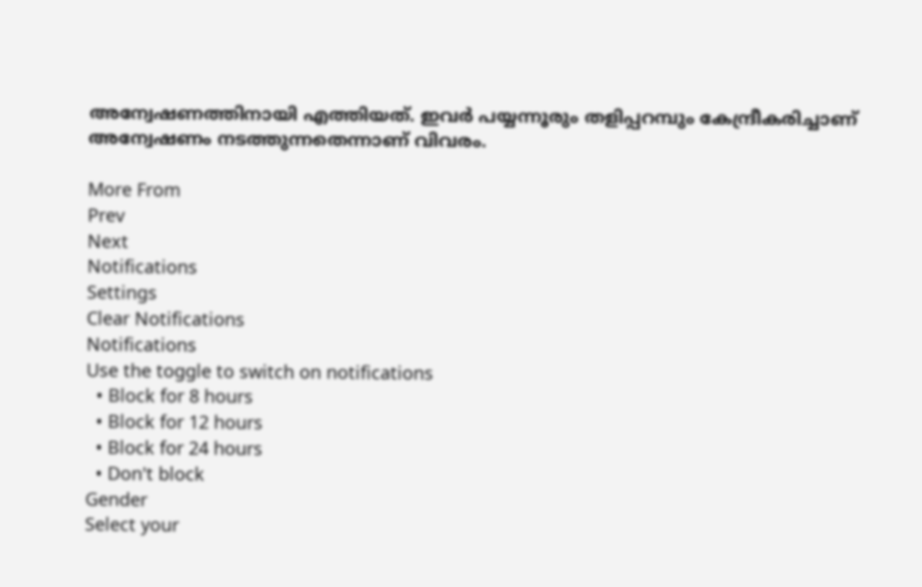അന്വേഷണത്തിനായി എത്തിയത്. ഇവർ പയ്യന്നൂരും തളിപ്പറമ്പും കേന്ദ്രീകരിച്ചാണ് അന്വേഷണം നടത്തുന്നതെന്നാണ് വിവരം.

More From
Prev
Next
Notifications
Settings
Clear Notifications
Notifications
Use the toggle to switch on notifications
  • Block for 8 hours
  • Block for 12 hours
  • Block for 24 hours
  • Don't block
Gender
Select your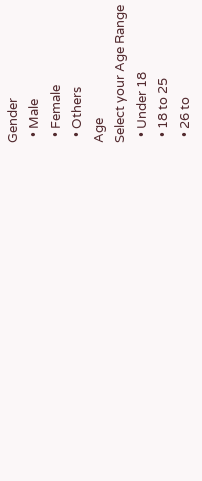Gender
  • Male
  • Female
  • Others
Age
Select your Age Range
  • Under 18
  • 18 to 25
  • 26 to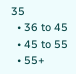35
  • 36 to 45
  • 45 to 55
  • 55+